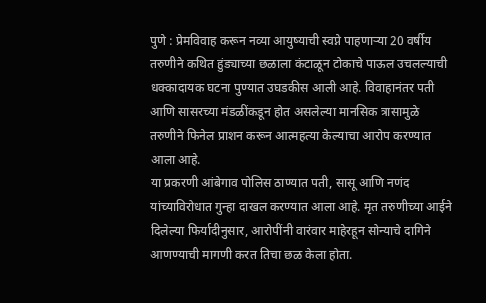पुणे : प्रेमविवाह करून नव्या आयुष्याची स्वप्ने पाहणाऱ्या 20 वर्षीय तरुणीने कथित हुंड्याच्या छळाला कंटाळून टोकाचे पाऊल उचलल्याची धक्कादायक घटना पुण्यात उघडकीस आली आहे. विवाहानंतर पती आणि सासरच्या मंडळींकडून होत असलेल्या मानसिक त्रासामुळे तरुणीने फिनेल प्राशन करून आत्महत्या केल्याचा आरोप करण्यात आला आहे.
या प्रकरणी आंबेगाव पोलिस ठाण्यात पती, सासू आणि नणंद यांच्याविरोधात गुन्हा दाखल करण्यात आला आहे. मृत तरुणीच्या आईने दिलेल्या फिर्यादीनुसार, आरोपींनी वारंवार माहेरहून सोन्याचे दागिने आणण्याची मागणी करत तिचा छळ केला होता.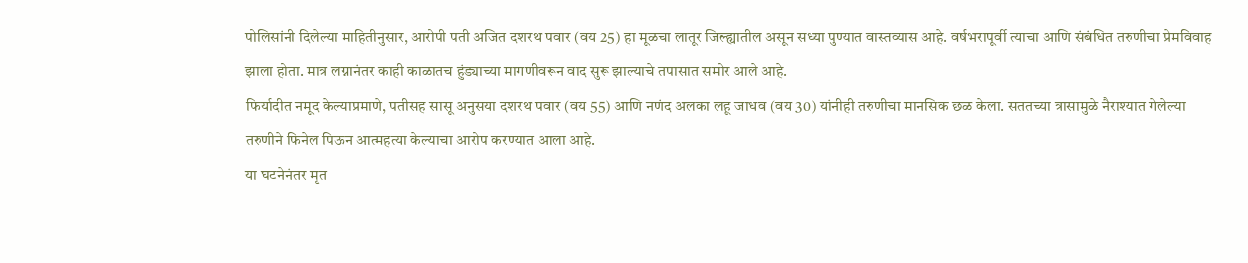पोलिसांनी दिलेल्या माहितीनुसार, आरोपी पती अजित दशरथ पवार (वय 25) हा मूळचा लातूर जिल्ह्यातील असून सध्या पुण्यात वास्तव्यास आहे. वर्षभरापूर्वी त्याचा आणि संबंधित तरुणीचा प्रेमविवाह झाला होता. मात्र लग्नानंतर काही काळातच हुंड्याच्या मागणीवरून वाद सुरू झाल्याचे तपासात समोर आले आहे.
फिर्यादीत नमूद केल्याप्रमाणे, पतीसह सासू अनुसया दशरथ पवार (वय 55) आणि नणंद अलका लहू जाधव (वय 30) यांनीही तरुणीचा मानसिक छळ केला. सततच्या त्रासामुळे नैराश्यात गेलेल्या तरुणीने फिनेल पिऊन आत्महत्या केल्याचा आरोप करण्यात आला आहे.
या घटनेनंतर मृत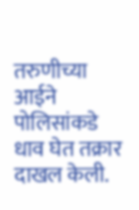तरुणीच्या आईने पोलिसांकडे धाव घेत तक्रार दाखल केली.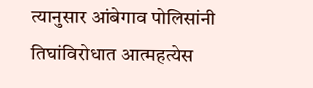त्यानुसार आंबेगाव पोलिसांनी तिघांविरोधात आत्महत्येस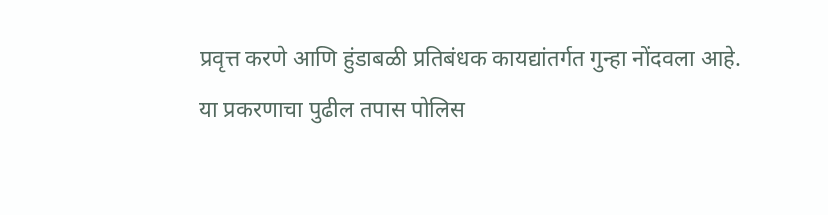प्रवृत्त करणे आणि हुंडाबळी प्रतिबंधक कायद्यांतर्गत गुन्हा नोंदवला आहे. या प्रकरणाचा पुढील तपास पोलिस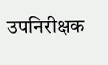उपनिरीक्षक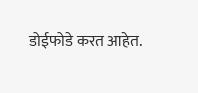डोईफोडे करत आहेत.